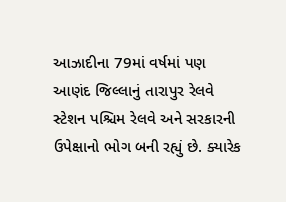આઝાદીના 79માં વર્ષમાં પણ આણંદ જિલ્લાનું તારાપુર રેલવે સ્ટેશન પશ્ચિમ રેલવે અને સરકારની ઉપેક્ષાનો ભોગ બની રહ્યું છે. ક્યારેક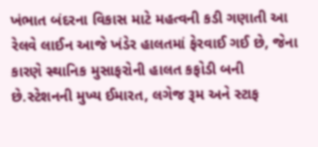ખંભાત બંદરના વિકાસ માટે મહત્વની કડી ગણાતી આ રેલવે લાઈન આજે ખંડેર હાલતમાં ફેરવાઈ ગઈ છે, જેના કારણે સ્થાનિક મુસાફરોની હાલત કફોડી બની છે.સ્ટેશનની મુખ્ય ઈમારત, લગેજ રૂમ અને સ્ટાફ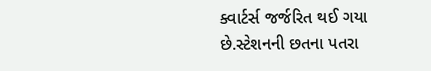ક્વાર્ટર્સ જર્જરિત થઈ ગયા છે.સ્ટેશનની છતના પતરા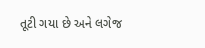તૂટી ગયા છે અને લગેજ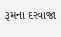રૂમના દરવાજા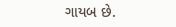ગાયબ છે.